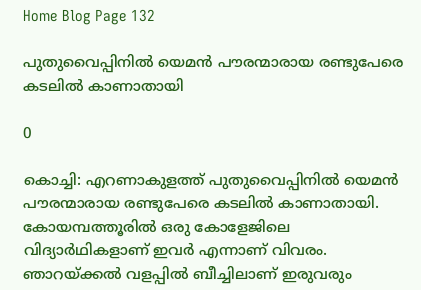Home Blog Page 132

പുതുവൈപ്പിനിൽ യെമൻ പൗരന്മാരായ രണ്ടുപേരെ കടലിൽ കാണാതായി

0

കൊച്ചി: എറണാകുളത്ത് പുതുവൈപ്പിനിൽ യെമൻ പൗരന്മാരായ രണ്ടുപേരെ കടലിൽ കാണാതായി. കോയമ്പത്തൂരിൽ ഒരു കോളേജിലെ വിദ്യാർഥികളാണ് ഇവർ എന്നാണ് വിവരം. ഞാറയ്ക്കൽ വളപ്പിൽ ബീച്ചിലാണ് ഇരുവരും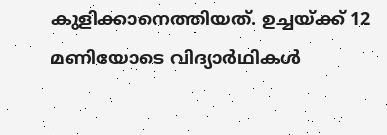കുളിക്കാനെത്തിയത്. ഉച്ചയ്ക്ക് 12 മണിയോടെ വിദ്യാർഥികൾ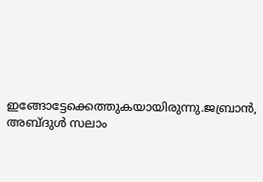ഇങ്ങോട്ടേക്കെത്തുകയായിരുന്നു.ജബ്രാൻ, അബ്ദുൾ സലാം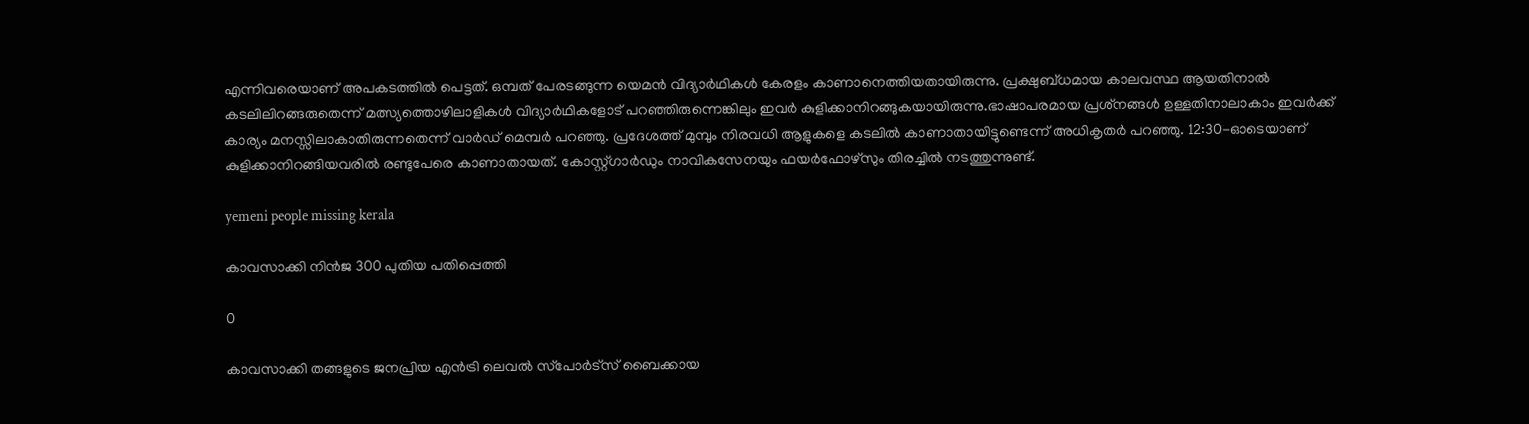എന്നിവരെയാണ് അപകടത്തിൽ പെ‌ട്ടത്. ഒമ്പത് പേരടങ്ങുന്ന യെമൻ വിദ്യാർഥികൾ കേരളം കാണാനെത്തിയതായിരുന്നു. പ്രക്ഷുബ്ധമായ കാലവസ്ഥ ആയതിനാൽ കടലിലിറങ്ങരുതെന്ന് മത്സ്യത്തൊഴിലാളികൾ വിദ്യാർഥികളോട് പറഞ്ഞിരുന്നെങ്കിലും ഇവർ കുളിക്കാനിറങ്ങുകയായിരുന്നു.ഭാഷാപരമായ പ്രശ്‌നങ്ങൾ ഉള്ളതിനാലാകാം ഇവർക്ക് കാര്യം മനസ്സിലാകാതിരുന്നതെന്ന് വാർഡ് മെമ്പർ പറഞ്ഞു. പ്രദേശത്ത് മുമ്പും നിരവധി ആളുകളെ കടലിൽ കാണാതായിട്ടുണ്ടെന്ന് അധികൃതർ പറഞ്ഞു. 12:30-ഓടെയാണ് കുളിക്കാനിറങ്ങിയവരിൽ രണ്ടുപേരെ കാണാതായത്. കോസ്റ്റ്ഗാർഡും നാവികസേനയും ഫയർഫോഴ്‌സും തിരച്ചിൽ നടത്തുന്നുണ്ട്.

yemeni people missing kerala

കാവസാക്കി നിൻജ 300 പുതിയ പതിപ്പെത്തി

0

കാവസാക്കി തങ്ങളുടെ ജനപ്രിയ എൻട്രി ലെവൽ സ്‌പോർട്‌സ് ബൈക്കായ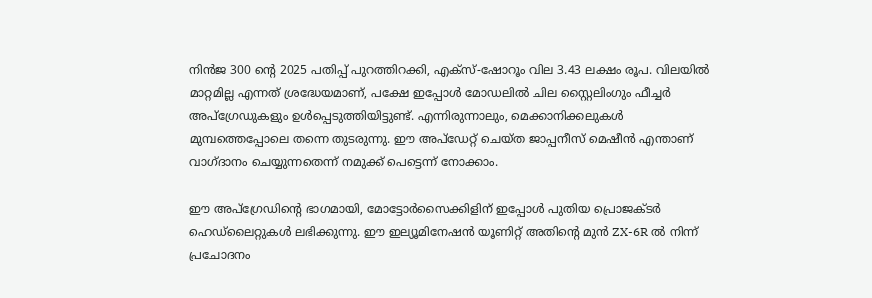നിൻജ 300 ന്റെ 2025 പതിപ്പ് പുറത്തിറക്കി, എക്സ്-ഷോറൂം വില 3.43 ലക്ഷം രൂപ. വിലയിൽ മാറ്റമില്ല എന്നത് ശ്രദ്ധേയമാണ്, പക്ഷേ ഇപ്പോൾ മോഡലിൽ ചില സ്റ്റൈലിംഗും ഫീച്ചർ അപ്‌ഗ്രേഡുകളും ഉൾപ്പെടുത്തിയിട്ടുണ്ട്. എന്നിരുന്നാലും, മെക്കാനിക്കലുകൾ മുമ്പത്തെപ്പോലെ തന്നെ തുടരുന്നു. ഈ അപ്‌ഡേറ്റ് ചെയ്ത ജാപ്പനീസ് മെഷീൻ എന്താണ് വാഗ്ദാനം ചെയ്യുന്നതെന്ന് നമുക്ക് പെട്ടെന്ന് നോക്കാം.

ഈ അപ്‌ഗ്രേഡിന്റെ ഭാഗമായി, മോട്ടോർസൈക്കിളിന് ഇപ്പോൾ പുതിയ പ്രൊജക്ടർ ഹെഡ്‌ലൈറ്റുകൾ ലഭിക്കുന്നു. ഈ ഇല്യൂമിനേഷൻ യൂണിറ്റ് അതിന്റെ മുൻ ZX-6R ൽ നിന്ന് പ്രചോദനം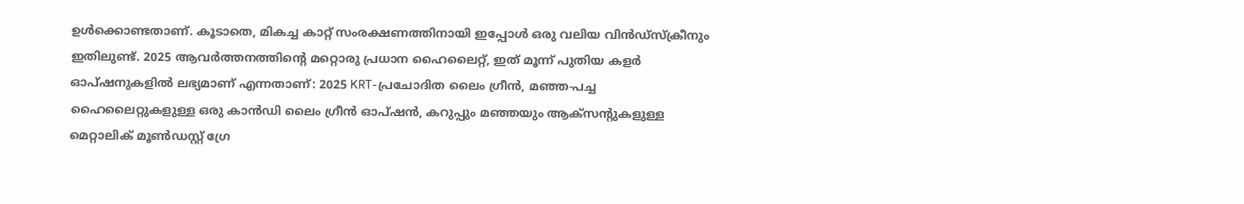ഉൾക്കൊണ്ടതാണ്. കൂടാതെ, മികച്ച കാറ്റ് സംരക്ഷണത്തിനായി ഇപ്പോൾ ഒരു വലിയ വിൻഡ്‌സ്‌ക്രീനും ഇതിലുണ്ട്. 2025 ആവർത്തനത്തിന്റെ മറ്റൊരു പ്രധാന ഹൈലൈറ്റ്, ഇത് മൂന്ന് പുതിയ കളർ ഓപ്ഷനുകളിൽ ലഭ്യമാണ് എന്നതാണ്: 2025 KRT-പ്രചോദിത ലൈം ഗ്രീൻ, മഞ്ഞ-പച്ച ഹൈലൈറ്റുകളുള്ള ഒരു കാൻഡി ലൈം ഗ്രീൻ ഓപ്ഷൻ, കറുപ്പും മഞ്ഞയും ആക്‌സന്റുകളുള്ള മെറ്റാലിക് മൂൺഡസ്റ്റ് ഗ്രേ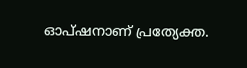ഓപ്ഷനാണ് പ്രത്യേക്ത.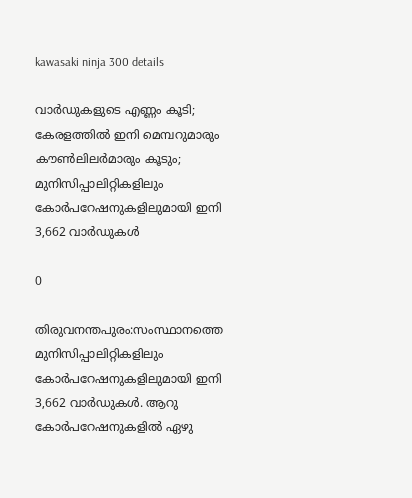kawasaki ninja 300 details

വാർഡുകളുടെ എണ്ണം കൂടി; കേരളത്തിൽ ഇനി മെമ്പറുമാരും കൗൺലിലർമാരും കൂടും; മുനിസിപ്പാലിറ്റികളിലും കോർപറേഷനുകളിലുമായി ഇനി 3,662 വാർഡുകൾ

0

തിരുവനന്തപുരം:സംസ്ഥാനത്തെ മുനിസിപ്പാലിറ്റികളിലും കോർപറേഷനുകളിലുമായി ഇനി 3,662 വാർഡുകൾ. ആറു കോർപറേഷനുകളിൽ ഏഴു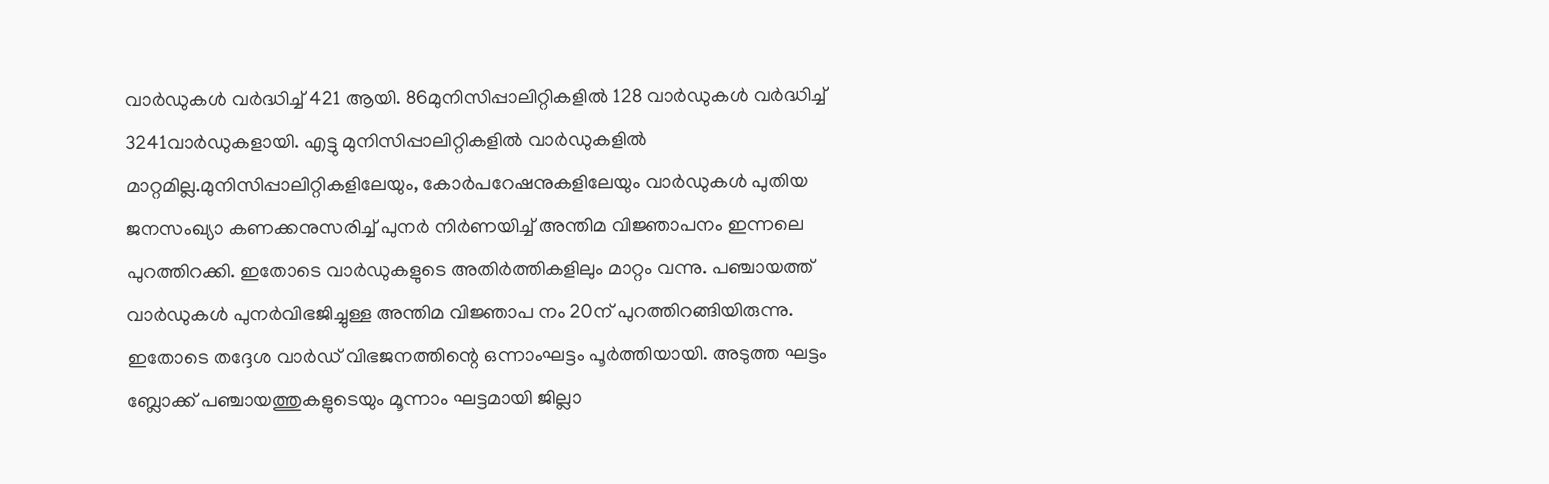വാർഡുകൾ വർദ്ധിച്ച് 421 ആയി. 86മുനിസിപ്പാലിറ്റികളിൽ 128 വാർഡുകൾ വർദ്ധിച്ച് 3241വാർഡുകളായി. എട്ടു മുനിസിപ്പാലിറ്റികളിൽ വാർഡുകളിൽ മാറ്റമില്ല.മുനിസിപ്പാലിറ്റികളിലേയും, കോർപറേഷനുകളിലേയും വാർഡുകൾ പുതിയ ജനസംഖ്യാ കണക്കനുസരിച്ച് പുനർ നിർണയിച്ച് അന്തിമ വിജ്ഞാപനം ഇന്നലെ പുറത്തിറക്കി. ഇതോടെ വാർഡുകളുടെ അതിർത്തികളിലും മാറ്റം വന്നു. പഞ്ചായത്ത് വാർഡുകൾ പുനർവിഭജിച്ചുള്ള അന്തിമ വിജ്ഞാപ നം 20ന് പുറത്തിറങ്ങിയിരുന്നു. ഇതോടെ തദ്ദേശ വാർഡ് വിഭജനത്തിന്റെ ഒന്നാംഘട്ടം പൂർത്തിയായി. അടുത്ത ഘട്ടം ബ്ലോക്ക് പഞ്ചായത്തുകളുടെയും മൂന്നാം ഘട്ടമായി ജില്ലാ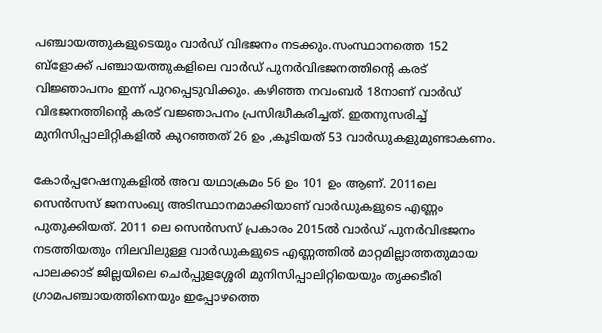പഞ്ചായത്തുകളുടെയും വാർഡ് വിഭജനം നടക്കും.സംസ്ഥാനത്തെ 152 ബ്‌ളോക്ക് പഞ്ചായത്തുകളിലെ വാർഡ് പുനർവിഭജനത്തിന്റെ കരട് വിജ്ഞാപനം ഇന്ന് പുറപ്പെടുവിക്കും. കഴിഞ്ഞ നവംബർ 18നാണ് വാർഡ് വിഭജനത്തിന്റെ കരട് വജ്ഞാപനം പ്രസിദ്ധീകരിച്ചത്. ഇതനുസരിച്ച് മുനിസിപ്പാലിറ്റികളിൽ കുറഞ്ഞത് 26 ഉം ,കൂടിയത് 53 വാർഡുകളുമുണ്ടാകണം.

കോർപ്പറേഷനുകളിൽ അവ യഥാക്രമം 56 ഉം 101 ഉം ആണ്. 2011ലെ സെൻസസ് ജനസംഖ്യ അടിസ്ഥാനമാക്കിയാണ് വാർഡുകളുടെ എണ്ണം പുതുക്കിയത്. 2011 ലെ സെൻസസ് പ്രകാരം 2015ൽ വാർഡ് പുനർവിഭജനം നടത്തിയതും നിലവിലുള്ള വാർഡുകളുടെ എണ്ണത്തിൽ മാറ്റമില്ലാത്തതുമായ പാലക്കാട് ജില്ലയിലെ ചെർപ്പുളശ്ശേരി മുനിസിപ്പാലിറ്റിയെയും തൃക്കടീരി ഗ്രാമപഞ്ചായത്തിനെയും ഇപ്പോഴത്തെ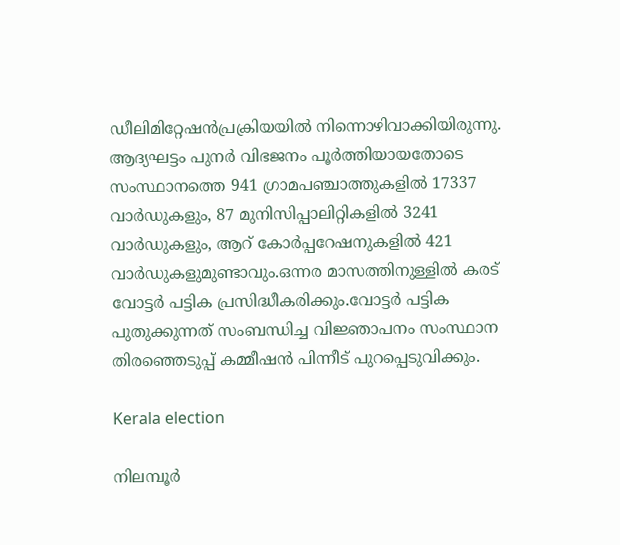ഡീലിമിറ്റേഷൻപ്രക്രിയയിൽ നിന്നൊഴിവാക്കിയിരുന്നു. ആദ്യഘട്ടം പുനർ വിഭജനം പൂർത്തിയായതോടെ സംസ്ഥാനത്തെ 941 ഗ്രാമപഞ്ചാത്തുകളിൽ 17337 വാർഡുകളും, 87 മുനിസിപ്പാലിറ്റികളിൽ 3241 വാർഡുകളും, ആറ് കോർപ്പറേഷനുകളിൽ 421 വാർഡുകളുമുണ്ടാവും.ഒന്നര മാസത്തിനുള്ളിൽ കരട് വോട്ടർ പട്ടിക പ്രസിദ്ധീകരിക്കും.വോട്ടർ പട്ടിക പുതുക്കുന്നത് സംബന്ധിച്ച വിജ്ഞാപനം സംസ്ഥാന തിരഞ്ഞെടുപ്പ് കമ്മീഷൻ പിന്നീട് പുറപ്പെടുവിക്കും.

Kerala election

നിലമ്പൂർ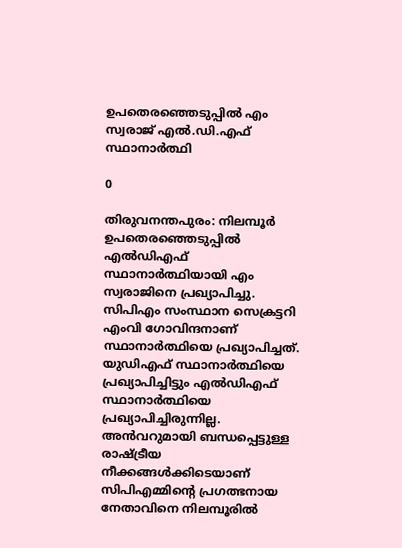ഉപതെരഞ്ഞെടുപ്പിൽ എം സ്വരാജ് എൽ.ഡി.എഫ് സ്ഥാനാർത്ഥി

0

തിരുവനന്തപുരം: നിലമ്പൂർ ഉപതെരഞ്ഞെടുപ്പിൽ എൽഡിഎഫ് സ്ഥാനാർത്ഥിയായി എം സ്വരാജിനെ പ്രഖ്യാപിച്ചു. സിപിഎം സംസ്ഥാന സെക്രട്ടറി എംവി ഗോവിന്ദനാണ് സ്ഥാനാർത്ഥിയെ പ്രഖ്യാപിച്ചത്. യുഡിഎഫ് സ്ഥാനാർത്ഥിയെ പ്രഖ്യാപിച്ചിട്ടും എൽഡിഎഫ് സ്ഥാനാർത്ഥിയെ പ്രഖ്യാപിച്ചിരുന്നില്ല. അൻവറുമായി ബന്ധപ്പെട്ടുള്ള രാഷ്ട്രീയ നീക്കങ്ങൾക്കിടെയാണ് സിപിഎമ്മിൻ്റെ പ്രഗത്ഭനായ നേതാവിനെ നിലമ്പൂരിൽ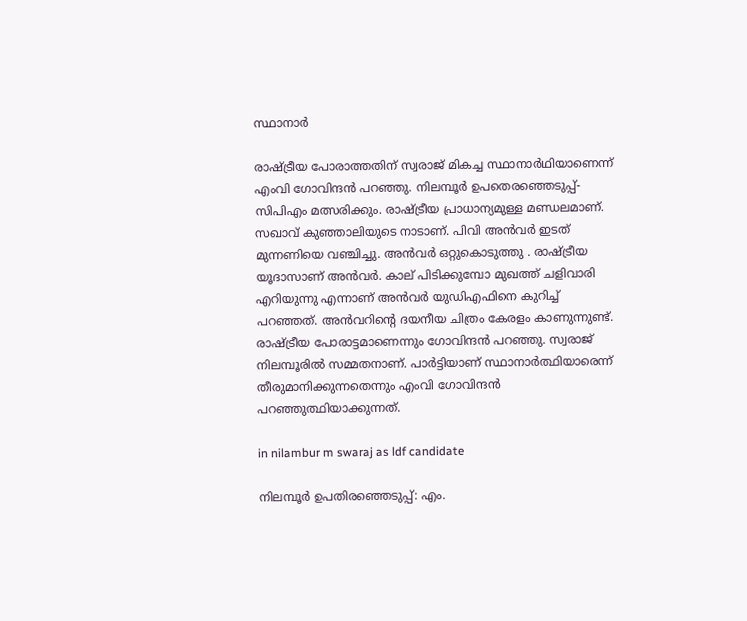സ്ഥാനാർ

രാഷ്ട്രീയ പോരാത്തതിന് സ്വരാജ് മികച്ച സ്ഥാനാർഥിയാണെന്ന് എംവി ഗോവിന്ദൻ പറഞ്ഞു. നിലമ്പൂർ ഉപതെരഞ്ഞെടുപ്പ്- സിപിഎം മത്സരിക്കും. രാഷ്ട്രീയ പ്രാധാന്യമുള്ള മണ്ഡലമാണ്. സഖാവ് കുഞ്ഞാലിയുടെ നാടാണ്. പിവി അൻവർ ഇടത് മുന്നണിയെ വഞ്ചിച്ചു. അൻവർ ഒറ്റുകൊടുത്തു . രാഷ്ട്രീയ യൂദാസാണ് അൻവർ. കാല് പിടിക്കുമ്പോ മുഖത്ത് ചളിവാരി എറിയുന്നു എന്നാണ് അൻവർ യുഡിഎഫിനെ കുറിച്ച് പറഞ്ഞത്. അൻവറിന്റെ ദയനീയ ചിത്രം കേരളം കാണുന്നുണ്ട്. രാഷ്ട്രീയ പോരാട്ടമാണെന്നും ഗോവിന്ദൻ പറഞ്ഞു. സ്വരാജ് നിലമ്പൂരിൽ സമ്മതനാണ്. പാർട്ടിയാണ് സ്ഥാനാർത്ഥിയാരെന്ന് തീരുമാനിക്കുന്നതെന്നും എംവി ഗോവിന്ദൻ പറഞ്ഞുത്ഥിയാക്കുന്നത്.

in nilambur m swaraj as ldf candidate

നിലമ്പൂർ ഉപതിരഞ്ഞെടുപ്പ്: എം.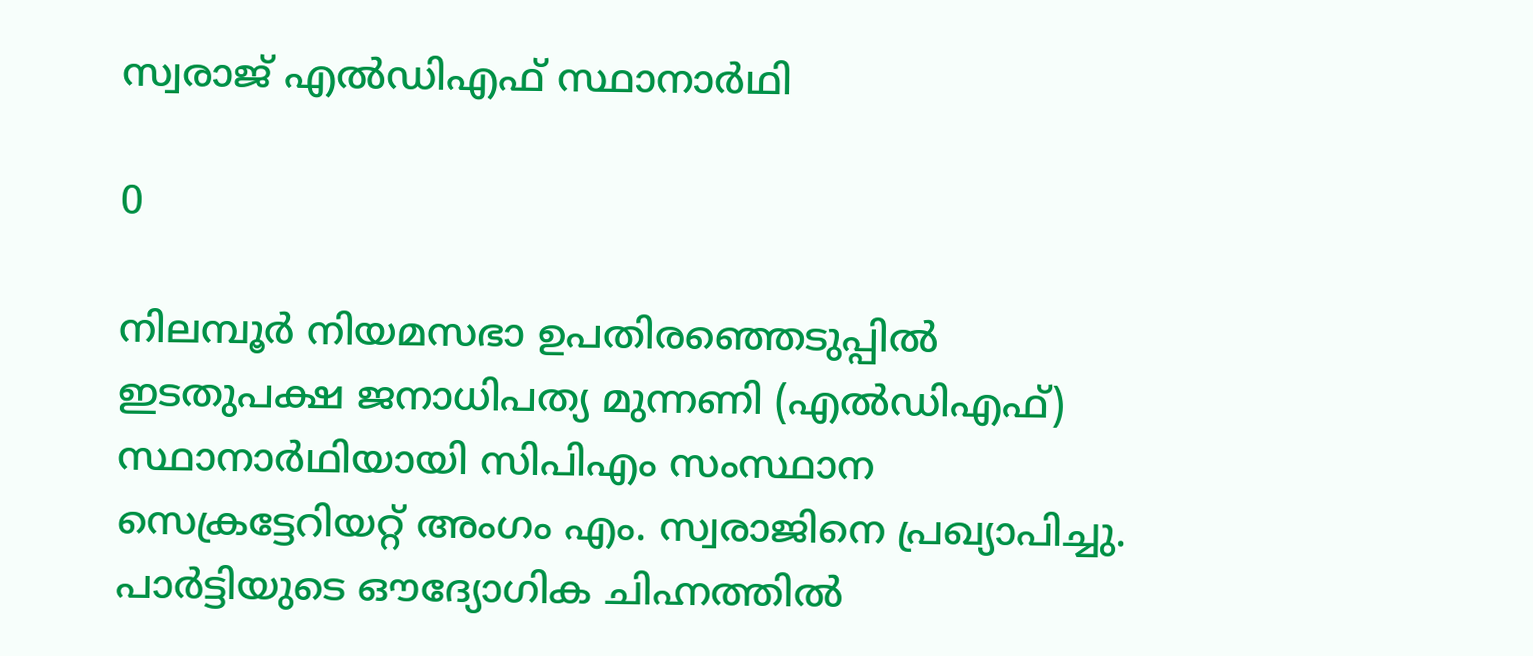സ്വരാജ് എൽഡിഎഫ് സ്ഥാനാർഥി

0

നിലമ്പൂർ നിയമസഭാ ഉപതിരഞ്ഞെടുപ്പിൽ ഇടതുപക്ഷ ജനാധിപത്യ മുന്നണി (എൽഡിഎഫ്) സ്ഥാനാർഥിയായി സിപിഎം സംസ്ഥാന സെക്രട്ടേറിയറ്റ് അംഗം എം. സ്വരാജിനെ പ്രഖ്യാപിച്ചു. പാർട്ടിയുടെ ഔദ്യോഗിക ചിഹ്നത്തിൽ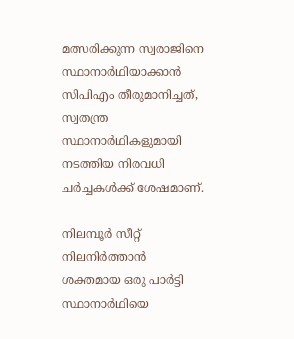മത്സരിക്കുന്ന സ്വരാജിനെ സ്ഥാനാർഥിയാക്കാൻ സിപിഎം തീരുമാനിച്ചത്, സ്വതന്ത്ര സ്ഥാനാർഥികളുമായി നടത്തിയ നിരവധി ചർച്ചകൾക്ക് ശേഷമാണ്.

നിലമ്പൂർ സീറ്റ് നിലനിർത്താൻ ശക്തമായ ഒരു പാർട്ടി സ്ഥാനാർഥിയെ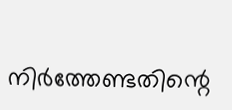നിർത്തേണ്ടതിന്റെ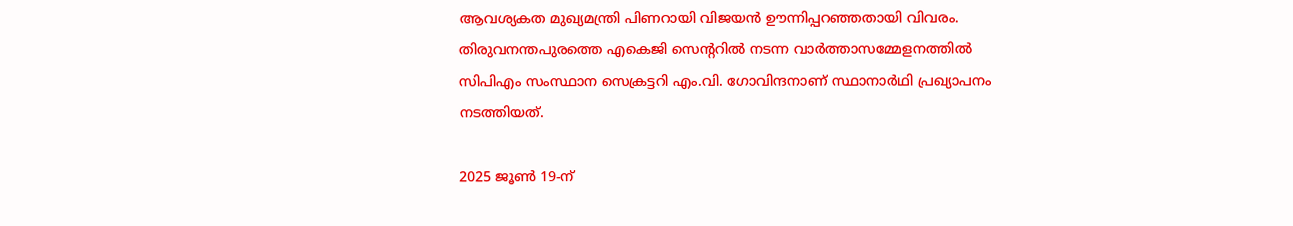ആവശ്യകത മുഖ്യമന്ത്രി പിണറായി വിജയൻ ഊന്നിപ്പറഞ്ഞതായി വിവരം. തിരുവനന്തപുരത്തെ എകെജി സെന്ററിൽ നടന്ന വാർത്താസമ്മേളനത്തിൽ സിപിഎം സംസ്ഥാന സെക്രട്ടറി എം.വി. ഗോവിന്ദനാണ് സ്ഥാനാർഥി പ്രഖ്യാപനം നടത്തിയത്.

2025 ജൂൺ 19-ന്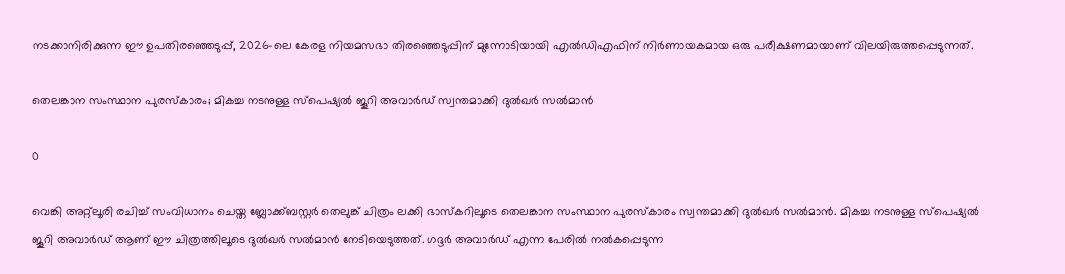നടക്കാനിരിക്കുന്ന ഈ ഉപതിരഞ്ഞെടുപ്പ്, 2026-ലെ കേരള നിയമസഭാ തിരഞ്ഞെടുപ്പിന് മുന്നോടിയായി എൽഡിഎഫിന് നിർണായകമായ ഒരു പരീക്ഷണമായാണ് വിലയിരുത്തപ്പെടുന്നത്.

തെലങ്കാന സംസ്ഥാന പുരസ്‍കാരം; മികച്ച നടനുള്ള സ്പെഷ്യൽ ജൂറി അവാർഡ് സ്വന്തമാക്കി ദുൽഖർ സൽമാൻ

0

വെങ്കി അറ്റ്ലൂരി രചിച്ച് സംവിധാനം ചെയ്ത ബ്ലോക്ക്ബസ്റ്റർ തെലുങ്ക് ചിത്രം ലക്കി ഭാസ്കറിലൂടെ തെലങ്കാന സംസ്ഥാന പുരസ്‍കാരം സ്വന്തമാക്കി ദുൽഖർ സൽമാൻ. മികച്ച നടനുള്ള സ്പെഷ്യൽ ജൂറി അവാർഡ് ആണ് ഈ ചിത്രത്തിലൂടെ ദുൽഖർ സൽമാൻ നേടിയെടുത്തത്. ഗദ്ദർ അവാർഡ് എന്ന പേരിൽ നൽകപ്പെടുന്ന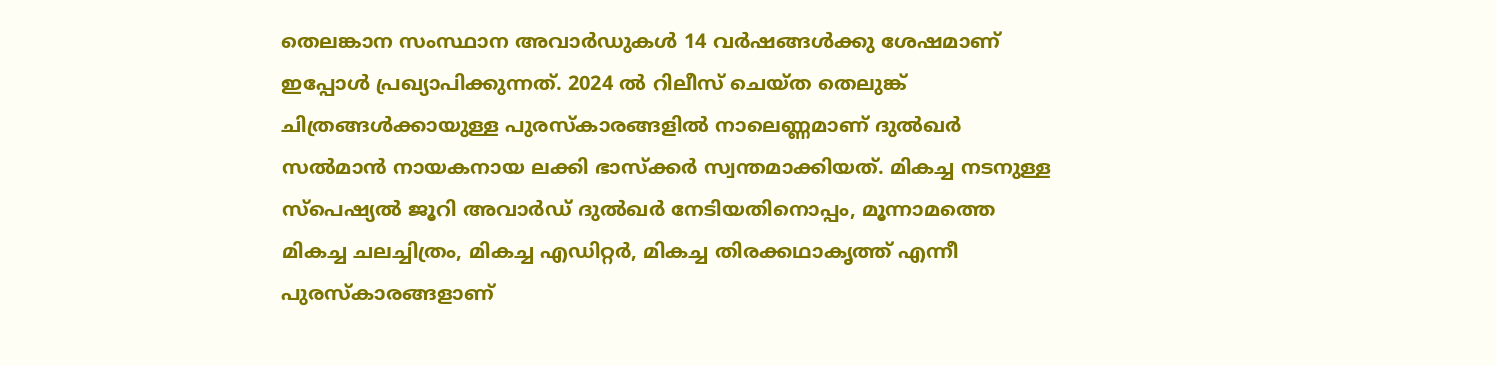തെലങ്കാന സംസ്ഥാന അവാർഡുകൾ 14 വർഷങ്ങൾക്കു ശേഷമാണ് ഇപ്പോൾ പ്രഖ്യാപിക്കുന്നത്. 2024 ൽ റിലീസ് ചെയ്ത തെലുങ്ക് ചിത്രങ്ങൾക്കായുള്ള പുരസ്‍കാരങ്ങളിൽ നാലെണ്ണമാണ് ദുൽഖർ സൽമാൻ നായകനായ ലക്കി ഭാസ്ക്കർ സ്വന്തമാക്കിയത്. മികച്ച നടനുള്ള സ്പെഷ്യൽ ജൂറി അവാർഡ് ദുൽഖർ നേടിയതിനൊപ്പം, മൂന്നാമത്തെ മികച്ച ചലച്ചിത്രം, മികച്ച എഡിറ്റർ, മികച്ച തിരക്കഥാകൃത്ത് എന്നീ പുരസ്‍കാരങ്ങളാണ്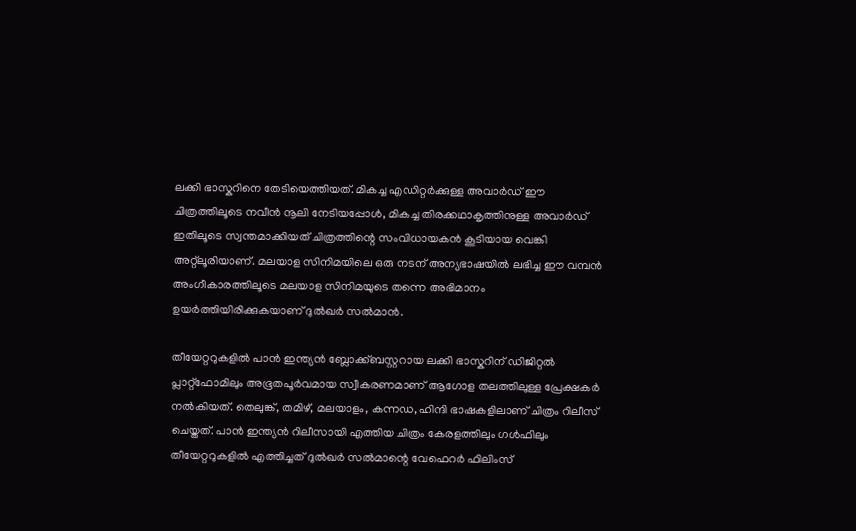ലക്കി ഭാസ്കറിനെ തേടിയെത്തിയത്. മികച്ച എഡിറ്റർക്കുള്ള അവാർഡ് ഈ ചിത്രത്തിലൂടെ നവീൻ നൂലി നേടിയപ്പോൾ, മികച്ച തിരക്കഥാകൃത്തിനുള്ള അവാർഡ് ഇതിലൂടെ സ്വന്തമാക്കിയത് ചിത്രത്തിന്റെ സംവിധായകൻ കൂടിയായ വെങ്കി അറ്റ്ലൂരിയാണ്. മലയാള സിനിമയിലെ ഒരു നടന് അന്യഭാഷയിൽ ലഭിച്ച ഈ വമ്പൻ അംഗീകാരത്തിലൂടെ മലയാള സിനിമയുടെ തന്നെ അഭിമാനം ഉയർത്തിയിരിക്കുകയാണ് ദുൽഖർ സൽമാൻ.

തീയേറ്ററുകളിൽ പാൻ ഇന്ത്യൻ ബ്ലോക്ക്ബസ്റ്ററായ ലക്കി ഭാസ്കറിന് ഡിജിറ്റൽ പ്ലാറ്റ്‌ഫോമിലും അഭൂതപൂർവമായ സ്വീകരണമാണ് ആഗോള തലത്തിലുള്ള പ്രേക്ഷകർ നൽകിയത്. തെലുങ്ക്, തമിഴ്, മലയാളം, കന്നഡ, ഹിന്ദി ഭാഷകളിലാണ് ചിത്രം റിലീസ് ചെയ്തത്. പാൻ ഇന്ത്യൻ റിലീസായി എത്തിയ ചിത്രം കേരളത്തിലും ഗൾഫിലും തീയേറ്ററുകളിൽ എത്തിച്ചത് ദുൽഖർ സൽമാന്റെ വേഫെറർ ഫിലിംസ്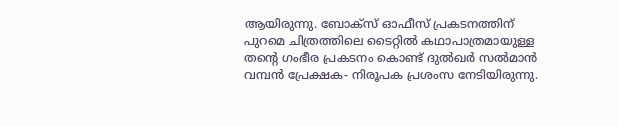ആയിരുന്നു. ബോക്സ് ഓഫീസ് പ്രകടനത്തിന് പുറമെ ചിത്രത്തിലെ ടൈറ്റിൽ കഥാപാത്രമായുള്ള തന്റെ ഗംഭീര പ്രകടനം കൊണ്ട് ദുൽഖർ സൽമാൻ വമ്പൻ പ്രേക്ഷക- നിരൂപക പ്രശംസ നേടിയിരുന്നു.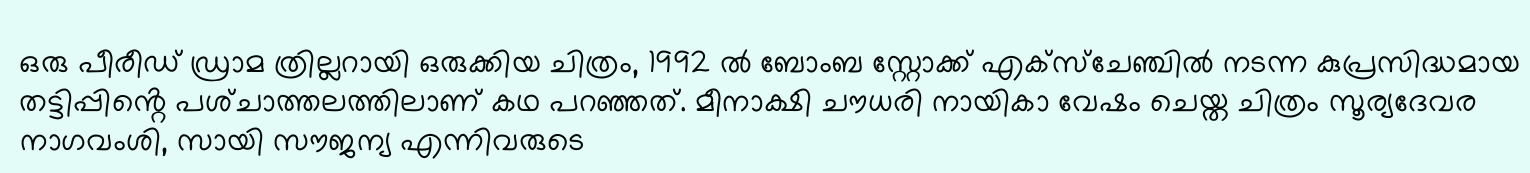ഒരു പീരീഡ് ഡ്രാമ ത്രില്ലറായി ഒരുക്കിയ ചിത്രം, 1992 ൽ ബോംബ സ്റ്റോക്ക് എക്സ്ചേഞ്ചിൽ നടന്ന കുപ്രസിദ്ധമായ തട്ടിപ്പിൻ്റെ പശ്‌ചാത്തലത്തിലാണ് കഥ പറഞ്ഞത്. മീനാക്ഷി ചൗധരി നായികാ വേഷം ചെയ്ത ചിത്രം സൂര്യദേവര നാഗവംശി, സായി സൗജന്യ എന്നിവരുടെ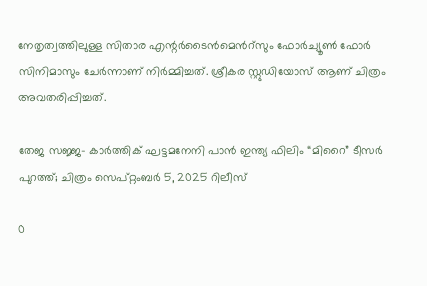നേതൃത്വത്തിലുള്ള സിതാര എന്റർടൈൻമെൻറ്സും ഫോർച്യൂൺ ഫോർ സിനിമാസും ചേർന്നാണ് നിർമ്മിച്ചത്. ശ്രീകര സ്റ്റുഡിയോസ് ആണ് ചിത്രം അവതരിപ്പിച്ചത്.

തേജ സജ്ജ- കാർത്തിക് ഘട്ടമനേനി പാൻ ഇന്ത്യ ഫിലിം “മിറൈ” ടീസർ പുറത്ത്; ചിത്രം സെപ്റ്റംബർ 5, 2025 റിലീസ്

0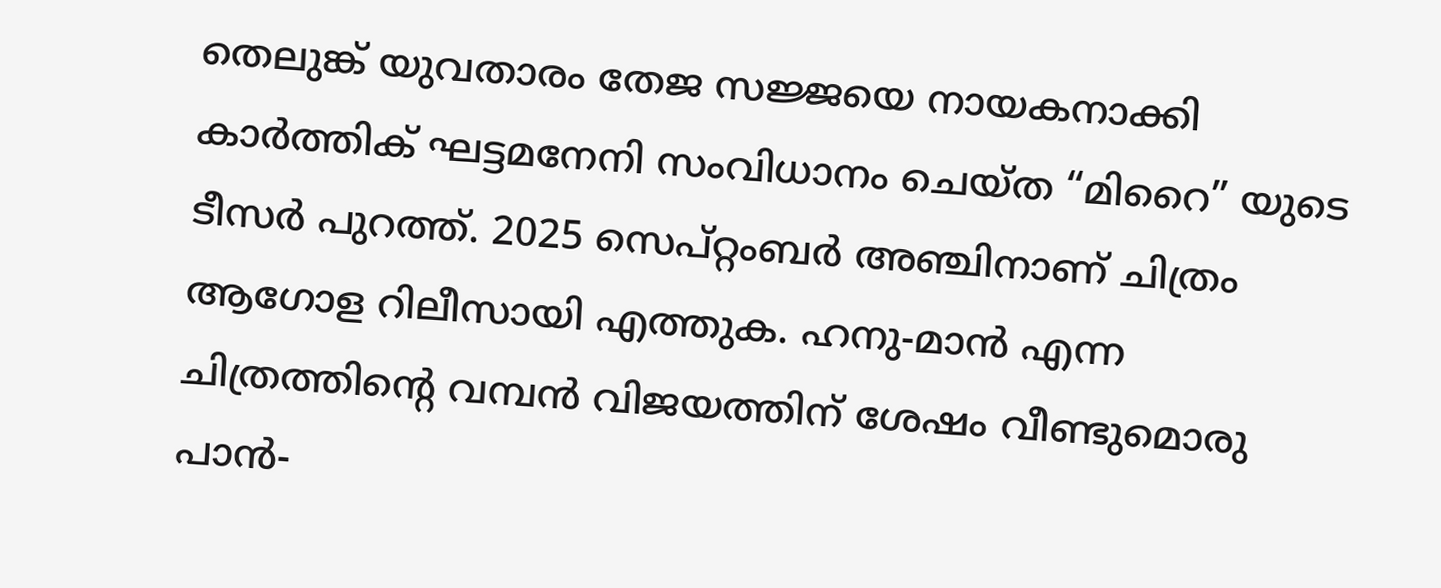തെലുങ്ക് യുവതാരം തേജ സജ്ജയെ നായകനാക്കി കാർത്തിക് ഘട്ടമനേനി സംവിധാനം ചെയ്ത “മിറൈ” യുടെ ടീസർ പുറത്ത്. 2025 സെപ്റ്റംബർ അഞ്ചിനാണ് ചിത്രം ആഗോള റിലീസായി എത്തുക. ഹനു-മാൻ എന്ന ചിത്രത്തിൻ്റെ വമ്പൻ വിജയത്തിന് ശേഷം വീണ്ടുമൊരു പാൻ-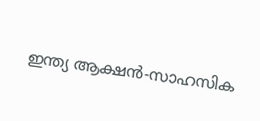ഇന്ത്യ ആക്ഷൻ-സാഹസിക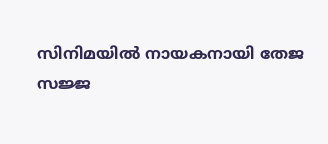സിനിമയിൽ നായകനായി തേജ സജ്ജ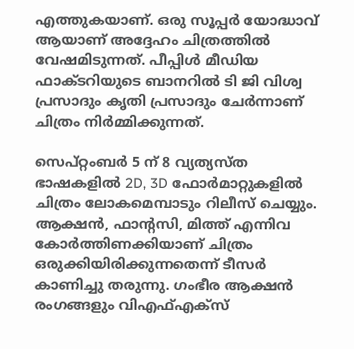എത്തുകയാണ്. ഒരു സൂപ്പർ യോദ്ധാവ് ആയാണ് അദ്ദേഹം ചിത്രത്തിൽ വേഷമിടുന്നത്. പീപ്പിൾ മീഡിയ ഫാക്ടറിയുടെ ബാനറിൽ ടി ജി വിശ്വ പ്രസാദും കൃതി പ്രസാദും ചേർന്നാണ് ചിത്രം നിർമ്മിക്കുന്നത്.

സെപ്റ്റംബർ 5 ന് 8 വ്യത്യസ്ത ഭാഷകളിൽ 2D, 3D ഫോർമാറ്റുകളിൽ ചിത്രം ലോകമെമ്പാടും റിലീസ് ചെയ്യും. ആക്ഷൻ, ഫാൻ്റസി, മിത്ത് എന്നിവ കോർത്തിണക്കിയാണ് ചിത്രം ഒരുക്കിയിരിക്കുന്നതെന്ന് ടീസർ കാണിച്ചു തരുന്നു. ഗംഭീര ആക്ഷൻ രംഗങ്ങളും വിഎഫ്എക്സ്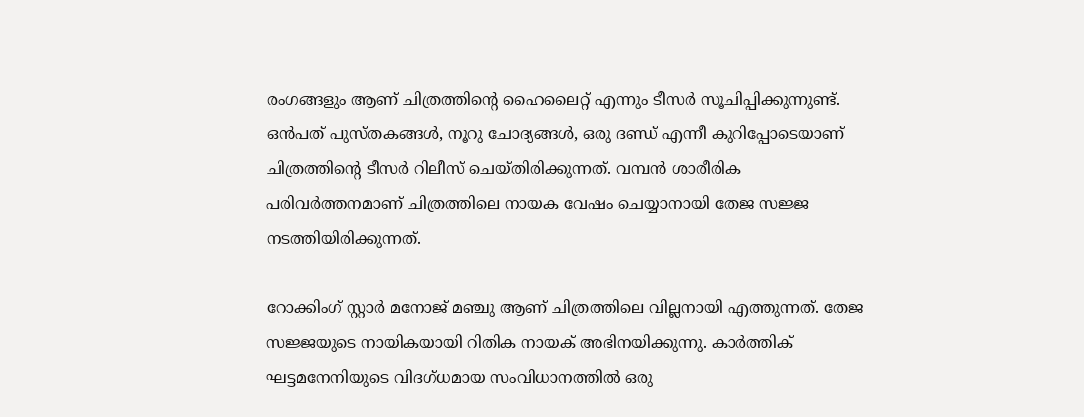രംഗങ്ങളും ആണ് ചിത്രത്തിൻ്റെ ഹൈലൈറ്റ് എന്നും ടീസർ സൂചിപ്പിക്കുന്നുണ്ട്. ഒൻപത് പുസ്തകങ്ങൾ, നൂറു ചോദ്യങ്ങൾ, ഒരു ദണ്ഡ് എന്നീ കുറിപ്പോടെയാണ് ചിത്രത്തിൻ്റെ ടീസർ റിലീസ് ചെയ്തിരിക്കുന്നത്. വമ്പൻ ശാരീരിക പരിവർത്തനമാണ് ചിത്രത്തിലെ നായക വേഷം ചെയ്യാനായി തേജ സജ്ജ നടത്തിയിരിക്കുന്നത്.

റോക്കിംഗ് സ്റ്റാർ മനോജ് മഞ്ചു ആണ് ചിത്രത്തിലെ വില്ലനായി എത്തുന്നത്. തേജ സജ്ജയുടെ നായികയായി റിതിക നായക് അഭിനയിക്കുന്നു. കാർത്തിക് ഘട്ടമനേനിയുടെ വിദഗ്‌ധമായ സംവിധാനത്തിൽ ഒരു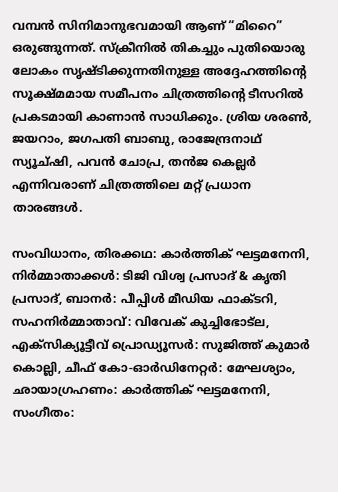വമ്പൻ സിനിമാനുഭവമായി ആണ് “മിറൈ” ഒരുങ്ങുന്നത്. സ്‌ക്രീനിൽ തികച്ചും പുതിയൊരു ലോകം സൃഷ്ടിക്കുന്നതിനുള്ള അദ്ദേഹത്തിൻ്റെ സൂക്ഷ്മമായ സമീപനം ചിത്രത്തിൻ്റെ ടീസറിൽ പ്രകടമായി കാണാൻ സാധിക്കും. ശ്രിയ ശരൺ, ജയറാം, ജഗപതി ബാബു, രാജേന്ദ്രനാഥ് സ്യൂച്ഷി, പവൻ ചോപ്ര, തൻജ കെല്ലർ എന്നിവരാണ് ചിത്രത്തിലെ മറ്റ് പ്രധാന താരങ്ങൾ.

സംവിധാനം, തിരക്കഥ: കാർത്തിക് ഘട്ടമനേനി, നിർമ്മാതാക്കൾ: ടിജി വിശ്വ പ്രസാദ് & കൃതി പ്രസാദ്, ബാനർ: പീപ്പിൾ മീഡിയ ഫാക്ടറി, സഹനിർമ്മാതാവ്: വിവേക് കുച്ചിഭോട്ല, എക്‌സിക്യൂട്ടീവ് പ്രൊഡ്യൂസർ: സുജിത്ത് കുമാർ കൊല്ലി, ചീഫ് കോ-ഓർഡിനേറ്റർ: മേഘശ്യാം, ഛായാഗ്രഹണം: കാർത്തിക് ഘട്ടമനേനി, സംഗീതം: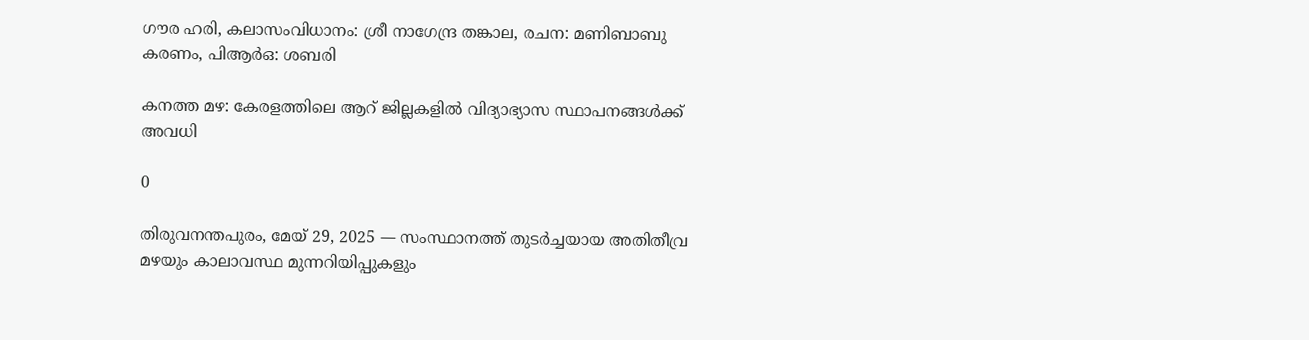ഗൗര ഹരി, കലാസംവിധാനം: ശ്രീ നാഗേന്ദ്ര തങ്കാല, രചന: മണിബാബു കരണം, പിആർഒ: ശബരി

കനത്ത മഴ: കേരളത്തിലെ ആറ് ജില്ലകളിൽ വിദ്യാഭ്യാസ സ്ഥാപനങ്ങൾക്ക് അവധി

0

തിരുവനന്തപുരം, മേയ് 29, 2025 — സംസ്ഥാനത്ത് തുടർച്ചയായ അതിതീവ്ര മഴയും കാലാവസ്ഥ മുന്നറിയിപ്പുകളും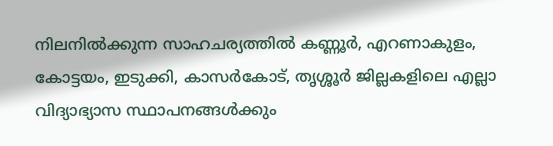നിലനിൽക്കുന്ന സാഹചര്യത്തിൽ കണ്ണൂർ, എറണാകുളം, കോട്ടയം, ഇടുക്കി, കാസർകോട്, തൃശ്ശൂർ ജില്ലകളിലെ എല്ലാ വിദ്യാഭ്യാസ സ്ഥാപനങ്ങൾക്കും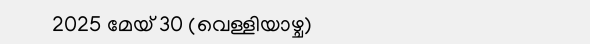2025 മേയ് 30 (വെള്ളിയാഴ്ച)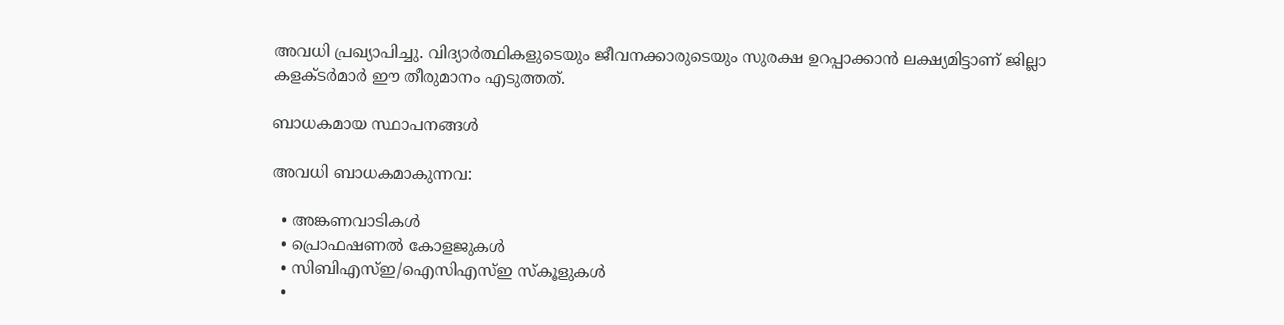അവധി പ്രഖ്യാപിച്ചു. വിദ്യാർത്ഥികളുടെയും ജീവനക്കാരുടെയും സുരക്ഷ ഉറപ്പാക്കാൻ ലക്ഷ്യമിട്ടാണ് ജില്ലാ കളക്ടർമാർ ഈ തീരുമാനം എടുത്തത്.

ബാധകമായ സ്ഥാപനങ്ങൾ

അവധി ബാധകമാകുന്നവ:

  • അങ്കണവാടികൾ
  • പ്രൊഫഷണൽ കോളജുകൾ
  • സിബിഎസ്ഇ/ഐസിഎസ്ഇ സ്കൂളുകൾ
  •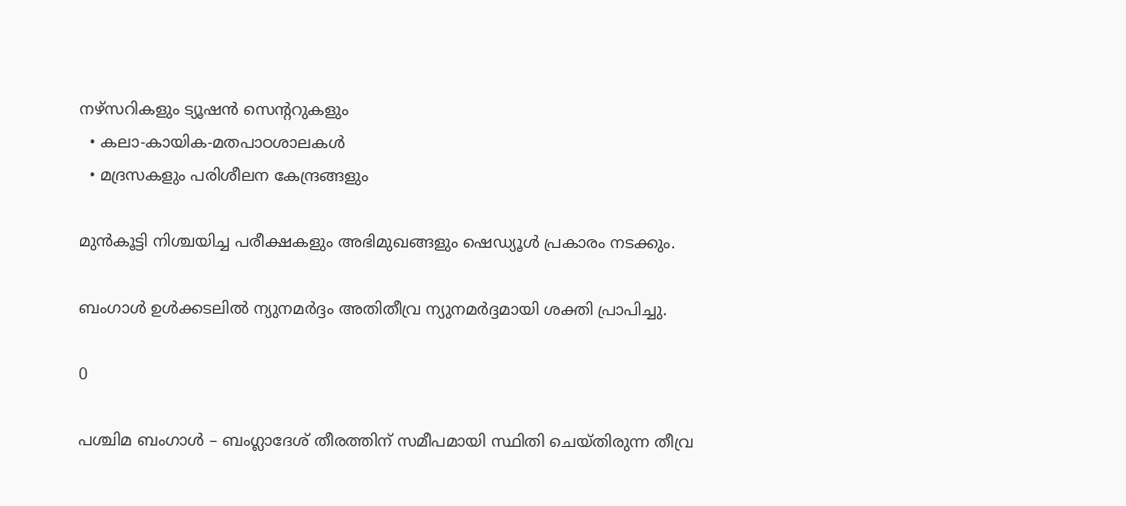നഴ്സറികളും ട്യൂഷൻ സെന്ററുകളും
  • കലാ-കായിക-മതപാഠശാലകൾ
  • മദ്രസകളും പരിശീലന കേന്ദ്രങ്ങളും

മുൻകൂട്ടി നിശ്ചയിച്ച പരീക്ഷകളും അഭിമുഖങ്ങളും ഷെഡ്യൂൾ പ്രകാരം നടക്കും.

ബംഗാൾ ഉൾക്കടലിൽ ന്യുനമർദ്ദം അതിതീവ്ര ന്യുനമർദ്ദമായി ശക്തി പ്രാപിച്ചു.

0

പശ്ചിമ ബംഗാൾ – ബംഗ്ലാദേശ് തീരത്തിന് സമീപമായി സ്ഥിതി ചെയ്തിരുന്ന തീവ്ര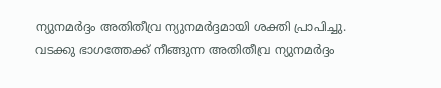ന്യുനമർദ്ദം അതിതീവ്ര ന്യുനമർദ്ദമായി ശക്തി പ്രാപിച്ചു. വടക്കു ഭാഗത്തേക്ക് നീങ്ങുന്ന അതിതീവ്ര ന്യുനമർദ്ദം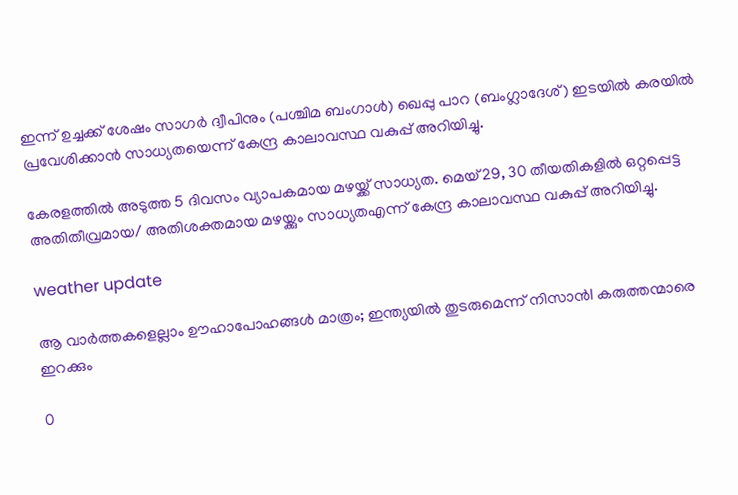ഇന്ന് ഉച്ചക്ക് ശേഷം സാഗർ ദ്വീപിനും (പശ്ചിമ ബംഗാൾ) ഖെപ്പു പാറ (ബംഗ്ലാദേശ്) ഇടയിൽ കരയിൽ പ്രവേശിക്കാൻ സാധ്യതയെന്ന് കേന്ദ്ര കാലാവസ്ഥ വകുപ്പ് അറിയിച്ചു.

കേരളത്തിൽ അടുത്ത 5 ദിവസം വ്യാപകമായ മഴയ്ക്ക് സാധ്യത. മെയ് 29, 30 തീയതികളിൽ ഒറ്റപ്പെട്ട അതിതീവ്രമായ/ അതിശക്തമായ മഴയ്ക്കും സാധ്യതഎന്ന് കേന്ദ്ര കാലാവസ്ഥ വകുപ്പ് അറിയിച്ചു.

weather update

ആ വാർത്തകളെല്ലാം ഊഹാപോഹങ്ങൾ മാത്രം; ഇന്ത്യയിൽ തുടരുമെന്ന് നിസാൻl കരുത്തന്മാരെ ഇറക്കും

0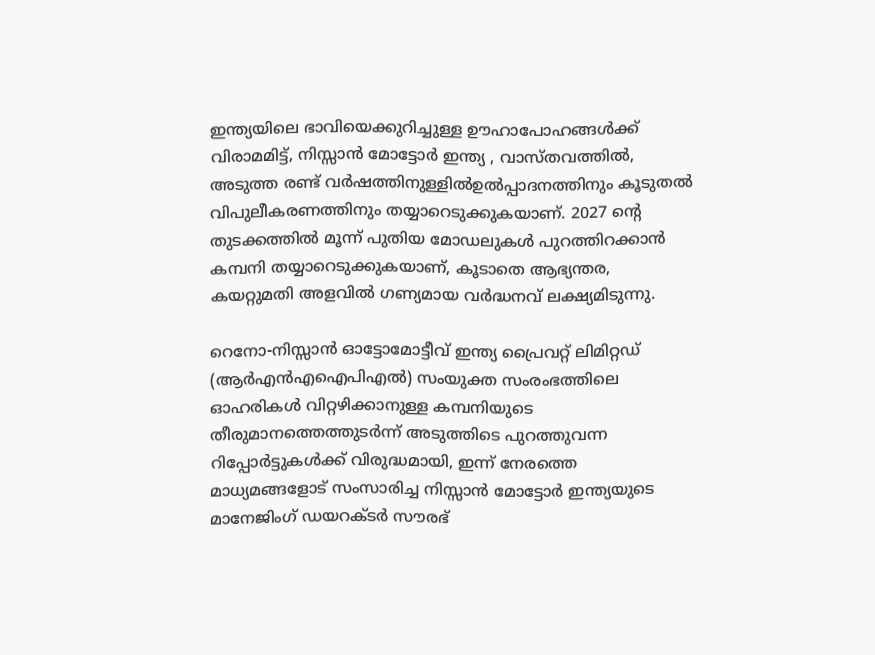ഇന്ത്യയിലെ ഭാവിയെക്കുറിച്ചുള്ള ഊഹാപോഹങ്ങൾക്ക് വിരാമമിട്ട്, നിസ്സാൻ മോട്ടോർ ഇന്ത്യ , വാസ്തവത്തിൽ, അടുത്ത രണ്ട് വർഷത്തിനുള്ളിൽഉൽപ്പാദനത്തിനും കൂടുതൽ വിപുലീകരണത്തിനും തയ്യാറെടുക്കുകയാണ്. 2027 ന്റെ തുടക്കത്തിൽ മൂന്ന് പുതിയ മോഡലുകൾ പുറത്തിറക്കാൻ കമ്പനി തയ്യാറെടുക്കുകയാണ്, കൂടാതെ ആഭ്യന്തര, കയറ്റുമതി അളവിൽ ഗണ്യമായ വർദ്ധനവ് ലക്ഷ്യമിടുന്നു.

റെനോ-നിസ്സാൻ ഓട്ടോമോട്ടീവ് ഇന്ത്യ പ്രൈവറ്റ് ലിമിറ്റഡ് (ആർ‌എൻ‌എ‌ഐ‌പി‌എൽ) സംയുക്ത സംരംഭത്തിലെ ഓഹരികൾ വിറ്റഴിക്കാനുള്ള കമ്പനിയുടെ തീരുമാനത്തെത്തുടർന്ന് അടുത്തിടെ പുറത്തുവന്ന റിപ്പോർട്ടുകൾക്ക് വിരുദ്ധമായി, ഇന്ന് നേരത്തെ മാധ്യമങ്ങളോട് സംസാരിച്ച നിസ്സാൻ മോട്ടോർ ഇന്ത്യയുടെ മാനേജിംഗ് ഡയറക്ടർ സൗരഭ്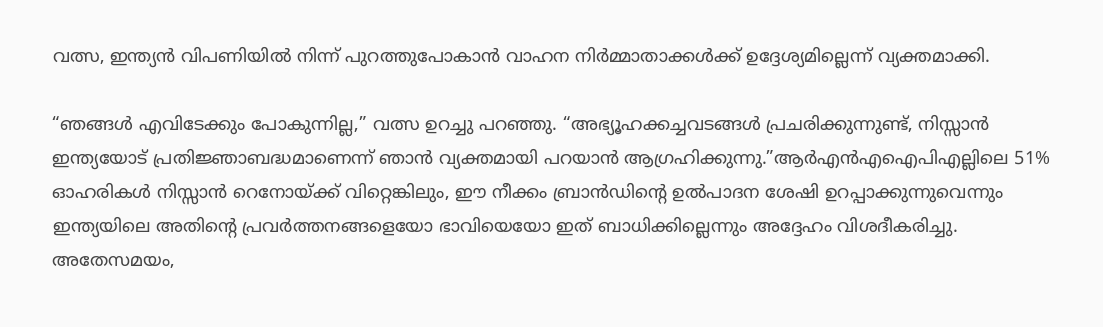വത്സ, ഇന്ത്യൻ വിപണിയിൽ നിന്ന് പുറത്തുപോകാൻ വാഹന നിർമ്മാതാക്കൾക്ക് ഉദ്ദേശ്യമില്ലെന്ന് വ്യക്തമാക്കി.

“ഞങ്ങൾ എവിടേക്കും പോകുന്നില്ല,” വത്സ ഉറച്ചു പറഞ്ഞു. “അഭ്യൂഹക്കച്ചവടങ്ങൾ പ്രചരിക്കുന്നുണ്ട്, നിസ്സാൻ ഇന്ത്യയോട് പ്രതിജ്ഞാബദ്ധമാണെന്ന് ഞാൻ വ്യക്തമായി പറയാൻ ആഗ്രഹിക്കുന്നു.”ആർ‌എൻ‌എ‌ഐ‌പി‌എല്ലിലെ 51% ഓഹരികൾ നിസ്സാൻ റെനോയ്ക്ക് വിറ്റെങ്കിലും, ഈ നീക്കം ബ്രാൻഡിന്റെ ഉൽ‌പാദന ശേഷി ഉറപ്പാക്കുന്നുവെന്നും ഇന്ത്യയിലെ അതിന്റെ പ്രവർത്തനങ്ങളെയോ ഭാവിയെയോ ഇത് ബാധിക്കില്ലെന്നും അദ്ദേഹം വിശദീകരിച്ചു. അതേസമയം,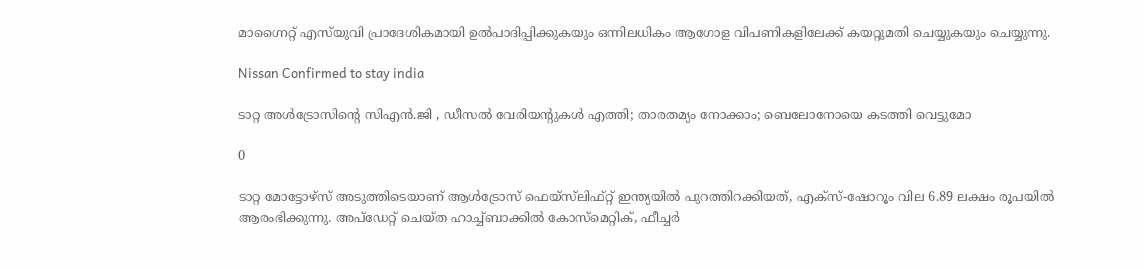മാഗ്നൈറ്റ് എസ്‌യുവി പ്രാദേശികമായി ഉൽ‌പാദിപ്പിക്കുകയും ഒന്നിലധികം ആഗോള വിപണികളിലേക്ക് കയറ്റുമതി ചെയ്യുകയും ചെയ്യുന്നു.

Nissan Confirmed to stay india

ടാറ്റ അൾട്രോസിന്റെ സിഎൻ.ജി , ഡീസൽ വേരിയന്റുകൾ എത്തി; താരതമ്യം നോക്കാം; ബെലോനോയെ കടത്തി വെട്ടുമോ

0

ടാറ്റ മോട്ടോഴ്‌സ് അടുത്തിടെയാണ് ആൾട്രോസ് ഫെയ്‌സ്‌ലിഫ്റ്റ് ഇന്ത്യയിൽ പുറത്തിറക്കിയത്, എക്സ്-ഷോറൂം വില 6.89 ലക്ഷം രൂപയിൽ ആരംഭിക്കുന്നു. അപ്‌ഡേറ്റ് ചെയ്ത ഹാച്ച്ബാക്കിൽ കോസ്മെറ്റിക്, ഫീച്ചർ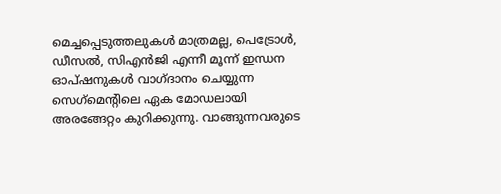മെച്ചപ്പെടുത്തലുകൾ മാത്രമല്ല, പെട്രോൾ, ഡീസൽ, സിഎൻജി എന്നീ മൂന്ന് ഇന്ധന ഓപ്ഷനുകൾ വാഗ്ദാനം ചെയ്യുന്ന സെഗ്‌മെന്റിലെ ഏക മോഡലായി അരങ്ങേറ്റം കുറിക്കുന്നു. വാങ്ങുന്നവരുടെ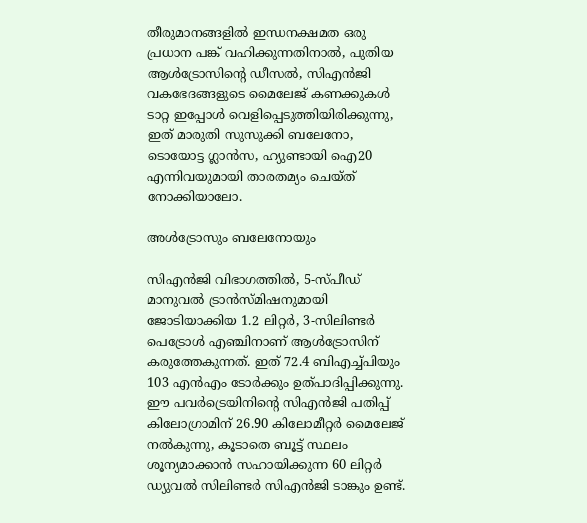തീരുമാനങ്ങളിൽ ഇന്ധനക്ഷമത ഒരു പ്രധാന പങ്ക് വഹിക്കുന്നതിനാൽ, പുതിയ ആൾട്രോസിന്റെ ഡീസൽ, സിഎൻജി വകഭേദങ്ങളുടെ മൈലേജ് കണക്കുകൾ ടാറ്റ ഇപ്പോൾ വെളിപ്പെടുത്തിയിരിക്കുന്നു, ഇത് മാരുതി സുസുക്കി ബലേനോ, ടൊയോട്ട ഗ്ലാൻസ, ഹ്യുണ്ടായി ഐ20 എന്നിവയുമായി താരതമ്യം ചെയ്ത് നോക്കിയാലോ.

അൾട്രോസും ബലേനോയും

സിഎൻജി വിഭാഗത്തിൽ, 5-സ്പീഡ് മാനുവൽ ട്രാൻസ്മിഷനുമായി ജോടിയാക്കിയ 1.2 ലിറ്റർ, 3-സിലിണ്ടർ പെട്രോൾ എഞ്ചിനാണ് ആൾട്രോസിന് കരുത്തേകുന്നത്. ഇത് 72.4 ബിഎച്ച്പിയും 103 എൻഎം ടോർക്കും ഉത്പാദിപ്പിക്കുന്നു. ഈ പവർട്രെയിനിന്റെ സിഎൻജി പതിപ്പ് കിലോഗ്രാമിന് 26.90 കിലോമീറ്റർ മൈലേജ് നൽകുന്നു, കൂടാതെ ബൂട്ട് സ്ഥലം ശൂന്യമാക്കാൻ സഹായിക്കുന്ന 60 ലിറ്റർ ഡ്യുവൽ സിലിണ്ടർ സിഎൻജി ടാങ്കും ഉണ്ട്.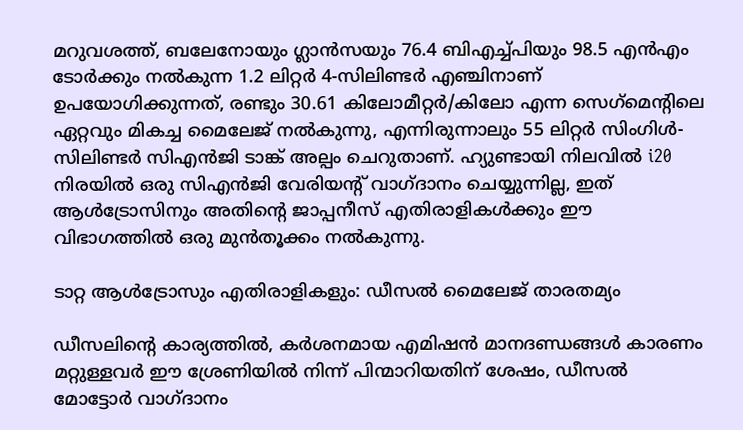മറുവശത്ത്, ബലേനോയും ഗ്ലാൻസയും 76.4 ബിഎച്ച്പിയും 98.5 എൻഎം ടോർക്കും നൽകുന്ന 1.2 ലിറ്റർ 4-സിലിണ്ടർ എഞ്ചിനാണ് ഉപയോഗിക്കുന്നത്, രണ്ടും 30.61 കിലോമീറ്റർ/കിലോ എന്ന സെഗ്‌മെന്റിലെ ഏറ്റവും മികച്ച മൈലേജ് നൽകുന്നു, എന്നിരുന്നാലും 55 ലിറ്റർ സിംഗിൾ-സിലിണ്ടർ സിഎൻജി ടാങ്ക് അല്പം ചെറുതാണ്. ഹ്യുണ്ടായി നിലവിൽ i20 നിരയിൽ ഒരു സിഎൻജി വേരിയന്റ് വാഗ്ദാനം ചെയ്യുന്നില്ല, ഇത് ആൾട്രോസിനും അതിന്റെ ജാപ്പനീസ് എതിരാളികൾക്കും ഈ വിഭാഗത്തിൽ ഒരു മുൻതൂക്കം നൽകുന്നു.

ടാറ്റ ആൾട്രോസും എതിരാളികളും: ഡീസൽ മൈലേജ് താരതമ്യം

ഡീസലിന്റെ കാര്യത്തിൽ, കർശനമായ എമിഷൻ മാനദണ്ഡങ്ങൾ കാരണം മറ്റുള്ളവർ ഈ ശ്രേണിയിൽ നിന്ന് പിന്മാറിയതിന് ശേഷം, ഡീസൽ മോട്ടോർ വാഗ്ദാനം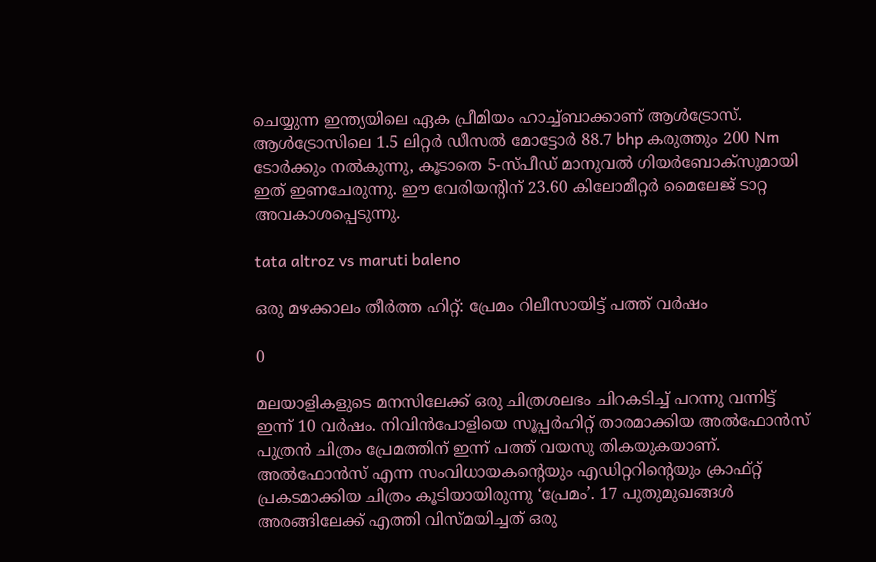ചെയ്യുന്ന ഇന്ത്യയിലെ ഏക പ്രീമിയം ഹാച്ച്ബാക്കാണ് ആൾട്രോസ്. ആൾട്രോസിലെ 1.5 ലിറ്റർ ഡീസൽ മോട്ടോർ 88.7 bhp കരുത്തും 200 Nm ടോർക്കും നൽകുന്നു, കൂടാതെ 5-സ്പീഡ് മാനുവൽ ഗിയർബോക്സുമായി ഇത് ഇണചേരുന്നു. ഈ വേരിയന്റിന് 23.60 കിലോമീറ്റർ മൈലേജ് ടാറ്റ അവകാശപ്പെടുന്നു.

tata altroz vs maruti baleno

ഒരു മഴക്കാലം തീർത്ത ഹിറ്റ്: പ്രേമം റിലീസായിട്ട് പത്ത് വർഷം

0

മലയാളികളുടെ മനസിലേക്ക് ഒരു ചിത്രശലഭം ചിറകടിച്ച് പറന്നു വന്നിട്ട് ഇന്ന് 10 വർഷം. നിവിൻപോളിയെ സൂപ്പർഹിറ്റ് താരമാക്കിയ അൽഫോൻസ് പുത്രൻ ചിത്രം പ്രേമത്തിന് ഇന്ന് പത്ത് വയസു തികയുകയാണ്. അൽഫോൻസ് എന്ന സംവിധായകന്റെയും എഡിറ്ററിന്റെയും ക്രാഫ്റ്റ് പ്രകടമാക്കിയ ചിത്രം കൂടിയായിരുന്നു ‘പ്രേമം’. 17 പുതുമുഖങ്ങൾ അരങ്ങിലേക്ക് എത്തി വിസ്മയിച്ചത് ഒരു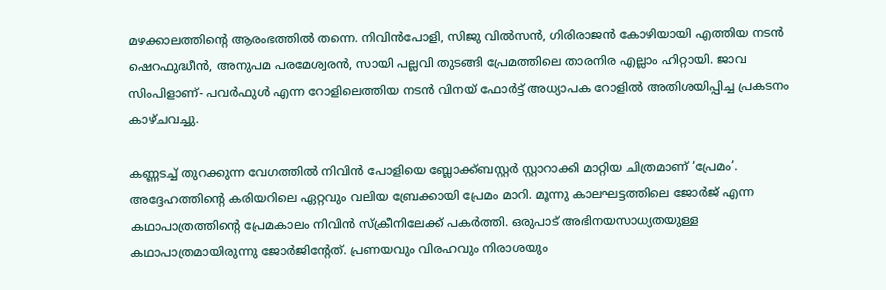മഴക്കാലത്തിന്റെ ആരംഭത്തിൽ തന്നെ. നിവിൻപോളി, സിജു വിൽസൻ, ഗിരിരാജൻ കോഴിയായി എത്തിയ നടൻ ഷെറഫുദ്ധീൻ, അനുപമ പരമേശ്വരൻ, സായി പല്ലവി തുടങ്ങി പ്രേമത്തിലെ താരനിര എല്ലാം ഹിറ്റായി. ജാവ സിംപിളാണ്- പവർഫുൾ എന്ന റോളിലെത്തിയ നടൻ വിനയ് ഫോർട്ട് അധ്യാപക റോളിൽ അതിശയിപ്പിച്ച പ്രകടനം കാഴ്ചവച്ചു.

കണ്ണടച്ച് തുറക്കുന്ന വേഗത്തിൽ നിവിൻ പോളിയെ ബ്ലോക്ക്ബസ്റ്റർ സ്റ്റാറാക്കി മാറ്റിയ ചിത്രമാണ് ‘പ്രേമം’. അദ്ദേഹത്തിന്റെ കരിയറിലെ ഏറ്റവും വലിയ ബ്രേക്കായി പ്രേമം മാറി. മൂന്നു കാലഘട്ടത്തിലെ ജോർജ് എന്ന കഥാപാത്രത്തിന്റെ പ്രേമകാലം നിവിൻ സ്ക്രീനിലേക്ക് പകർത്തി. ഒരുപാട് അഭിനയസാധ്യതയുള്ള കഥാപാത്രമായിരുന്നു ജോർജിന്റേത്. പ്രണയവും വിരഹവും നിരാശയും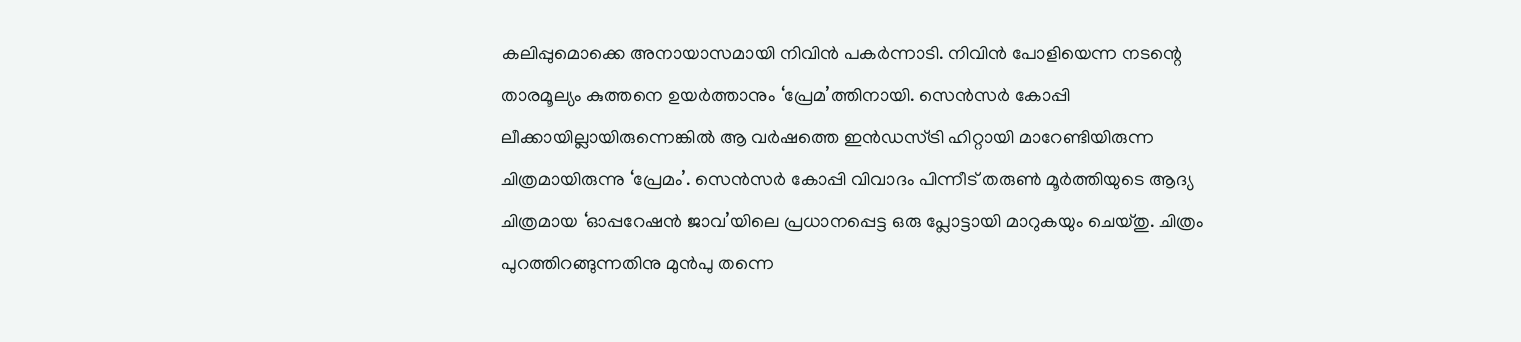കലിപ്പുമൊക്കെ അനായാസമായി നിവിൻ പകർന്നാടി. നിവിൻ പോളിയെന്ന നടന്റെ താരമൂല്യം കുത്തനെ ഉയർത്താനും ‘പ്രേമ’ത്തിനായി. സെൻസർ കോപ്പി ലീക്കായില്ലായിരുന്നെങ്കിൽ ആ വർഷത്തെ ഇൻ‍ഡസ്ട്രി ഹിറ്റായി മാറേണ്ടിയിരുന്ന ചിത്രമായിരുന്നു ‘പ്രേമം’. സെൻസർ കോപ്പി വിവാദം പിന്നീട് തരുൺ മൂർത്തിയുടെ ആദ്യ ചിത്രമായ ‘ഓപ്പറേഷൻ ജാവ’യിലെ പ്രധാനപ്പെട്ട ഒരു പ്ലോട്ടായി മാറുകയും ചെയ്തു. ചിത്രം പുറത്തിറങ്ങുന്നതിനു മുൻപു തന്നെ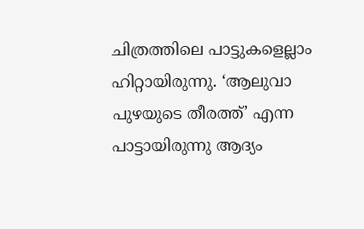ചിത്രത്തിലെ പാട്ടുകളെല്ലാം ഹിറ്റായിരുന്നു. ‘ആലുവാ പുഴയുടെ തീരത്ത്’ എന്ന പാട്ടായിരുന്നു ആദ്യം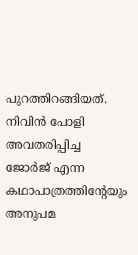പുറത്തിറങ്ങിയത്. നിവിന്‍ പോളി അവതരിപ്പിച്ച ജോര്‍ജ് എന്ന കഥാപാത്രത്തിന്റേയും അനുപമ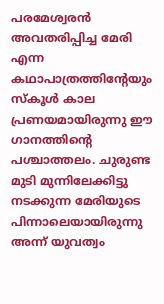പരമേശ്വരൻ അവതരിപ്പിച്ച മേരി എന്ന കഥാപാത്രത്തിന്റേയും സ്‌കൂള്‍ കാല പ്രണയമായിരുന്നു ഈ ഗാനത്തിന്റെ പശ്ചാത്തലം. ചുരുണ്ട മുടി മുന്നിലേക്കിട്ടു നടക്കുന്ന മേരിയുടെ പിന്നാലെയായിരുന്നു അന്ന് യുവത്വം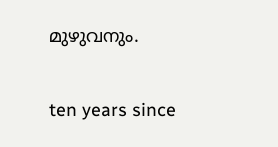മുഴുവനും.

ten years since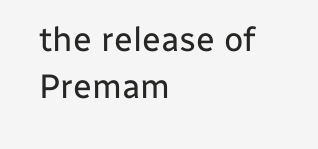the release of Premam